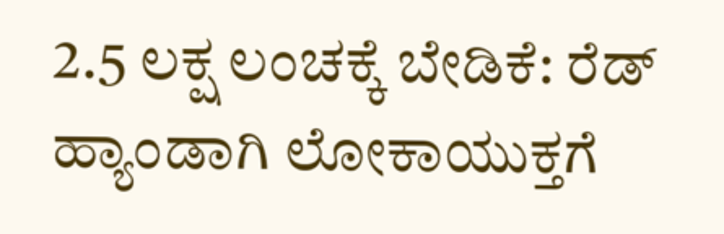2.5 ಲಕ್ಷ ಲಂಚಕ್ಕೆ ಬೇಡಿಕೆ: ರೆಡ್ ಹ್ಯಾಂಡಾಗಿ ಲೋಕಾಯುಕ್ತಗೆ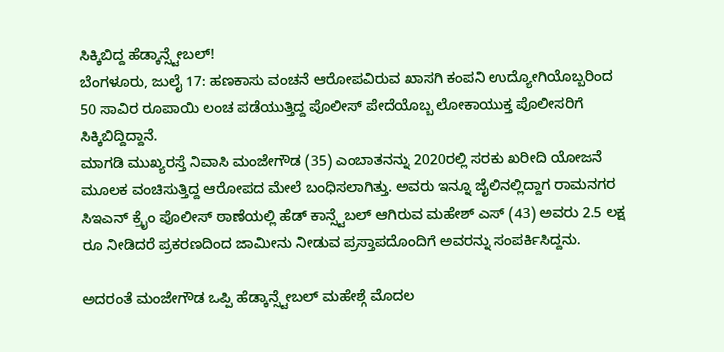ಸಿಕ್ಕಿಬಿದ್ದ ಹೆಡ್ಕಾನ್ಸ್ಟೇಬಲ್!
ಬೆಂಗಳೂರು, ಜುಲೈ 17: ಹಣಕಾಸು ವಂಚನೆ ಆರೋಪವಿರುವ ಖಾಸಗಿ ಕಂಪನಿ ಉದ್ಯೋಗಿಯೊಬ್ಬರಿಂದ 50 ಸಾವಿರ ರೂಪಾಯಿ ಲಂಚ ಪಡೆಯುತ್ತಿದ್ದ ಪೊಲೀಸ್ ಪೇದೆಯೊಬ್ಬ ಲೋಕಾಯುಕ್ತ ಪೊಲೀಸರಿಗೆ ಸಿಕ್ಕಿಬಿದ್ದಿದ್ದಾನೆ.
ಮಾಗಡಿ ಮುಖ್ಯರಸ್ತೆ ನಿವಾಸಿ ಮಂಜೇಗೌಡ (35) ಎಂಬಾತನನ್ನು 2020ರಲ್ಲಿ ಸರಕು ಖರೀದಿ ಯೋಜನೆ ಮೂಲಕ ವಂಚಿಸುತ್ತಿದ್ದ ಆರೋಪದ ಮೇಲೆ ಬಂಧಿಸಲಾಗಿತ್ತು. ಅವರು ಇನ್ನೂ ಜೈಲಿನಲ್ಲಿದ್ದಾಗ ರಾಮನಗರ ಸಿಇಎನ್ ಕ್ರೈಂ ಪೊಲೀಸ್ ಠಾಣೆಯಲ್ಲಿ ಹೆಡ್ ಕಾನ್ಸ್ಟೆಬಲ್ ಆಗಿರುವ ಮಹೇಶ್ ಎಸ್ (43) ಅವರು 2.5 ಲಕ್ಷ ರೂ ನೀಡಿದರೆ ಪ್ರಕರಣದಿಂದ ಜಾಮೀನು ನೀಡುವ ಪ್ರಸ್ತಾಪದೊಂದಿಗೆ ಅವರನ್ನು ಸಂಪರ್ಕಿಸಿದ್ದನು.

ಅದರಂತೆ ಮಂಜೇಗೌಡ ಒಪ್ಪಿ ಹೆಡ್ಕಾನ್ಸ್ಟೇಬಲ್ ಮಹೇಶ್ಗೆ ಮೊದಲ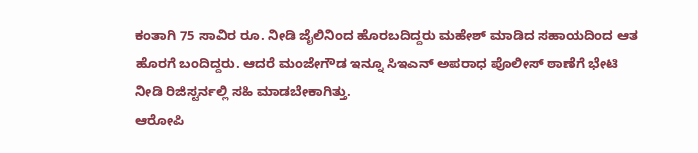ಕಂತಾಗಿ 75 ಸಾವಿರ ರೂ. ನೀಡಿ ಜೈಲಿನಿಂದ ಹೊರಬದಿದ್ದರು ಮಹೇಶ್ ಮಾಡಿದ ಸಹಾಯದಿಂದ ಆತ ಹೊರಗೆ ಬಂದಿದ್ದರು. ಆದರೆ ಮಂಜೇಗೌಡ ಇನ್ನೂ ಸಿಇಎನ್ ಅಪರಾಧ ಪೊಲೀಸ್ ಠಾಣೆಗೆ ಭೇಟಿ ನೀಡಿ ರಿಜಿಸ್ಟರ್ನಲ್ಲಿ ಸಹಿ ಮಾಡಬೇಕಾಗಿತ್ತು.
ಆರೋಪಿ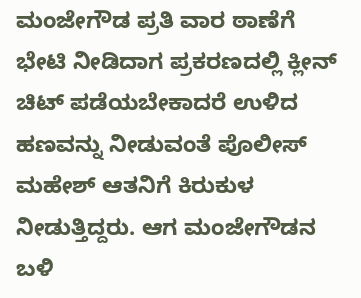ಮಂಜೇಗೌಡ ಪ್ರತಿ ವಾರ ಠಾಣೆಗೆ ಭೇಟಿ ನೀಡಿದಾಗ ಪ್ರಕರಣದಲ್ಲಿ ಕ್ಲೀನ್ ಚಿಟ್ ಪಡೆಯಬೇಕಾದರೆ ಉಳಿದ ಹಣವನ್ನು ನೀಡುವಂತೆ ಪೊಲೀಸ್ ಮಹೇಶ್ ಆತನಿಗೆ ಕಿರುಕುಳ ನೀಡುತ್ತಿದ್ದರು. ಆಗ ಮಂಜೇಗೌಡನ ಬಳಿ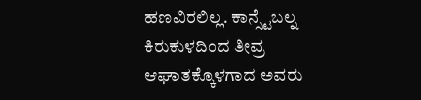ಹಣವಿರಲಿಲ್ಲ. ಕಾನ್ಸ್ಟೆಬಲ್ನ ಕಿರುಕುಳದಿಂದ ತೀವ್ರ ಆಘಾತಕ್ಕೊಳಗಾದ ಅವರು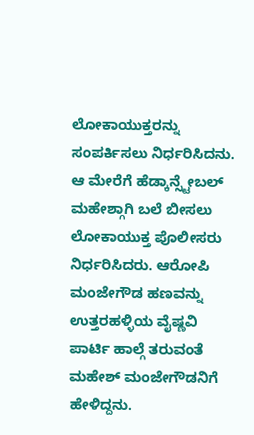ಲೋಕಾಯುಕ್ತರನ್ನು ಸಂಪರ್ಕಿಸಲು ನಿರ್ಧರಿಸಿದನು.
ಆ ಮೇರೆಗೆ ಹೆಡ್ಕಾನ್ಸ್ಟೇಬಲ್ ಮಹೇಶ್ಗಾಗಿ ಬಲೆ ಬೀಸಲು ಲೋಕಾಯುಕ್ತ ಪೊಲೀಸರು ನಿರ್ಧರಿಸಿದರು. ಆರೋಪಿ ಮಂಜೇಗೌಡ ಹಣವನ್ನು ಉತ್ತರಹಳ್ಳಿಯ ವೈಷ್ಣವಿ ಪಾರ್ಟಿ ಹಾಲ್ಗೆ ತರುವಂತೆ ಮಹೇಶ್ ಮಂಜೇಗೌಡನಿಗೆ ಹೇಳಿದ್ದನು.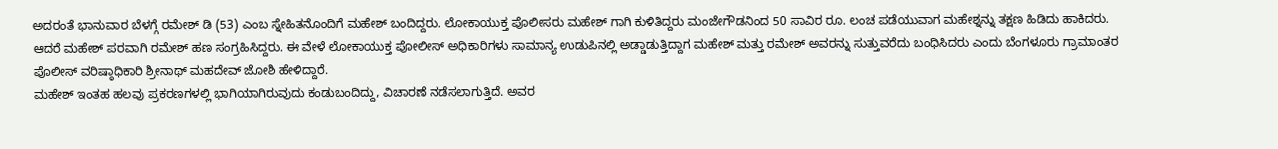ಅದರಂತೆ ಭಾನುವಾರ ಬೆಳಗ್ಗೆ ರಮೇಶ್ ಡಿ (53) ಎಂಬ ಸ್ನೇಹಿತನೊಂದಿಗೆ ಮಹೇಶ್ ಬಂದಿದ್ದರು. ಲೋಕಾಯುಕ್ತ ಪೊಲೀಸರು ಮಹೇಶ್ ಗಾಗಿ ಕುಳಿತಿದ್ದರು ಮಂಜೇಗೌಡನಿಂದ 50 ಸಾವಿರ ರೂ. ಲಂಚ ಪಡೆಯುವಾಗ ಮಹೇಶ್ನನ್ನು ತಕ್ಷಣ ಹಿಡಿದು ಹಾಕಿದರು.
ಆದರೆ ಮಹೇಶ್ ಪರವಾಗಿ ರಮೇಶ್ ಹಣ ಸಂಗ್ರಹಿಸಿದ್ದರು. ಈ ವೇಳೆ ಲೋಕಾಯುಕ್ತ ಪೋಲೀಸ್ ಅಧಿಕಾರಿಗಳು ಸಾಮಾನ್ಯ ಉಡುಪಿನಲ್ಲಿ ಅಡ್ಡಾಡುತ್ತಿದ್ದಾಗ ಮಹೇಶ್ ಮತ್ತು ರಮೇಶ್ ಅವರನ್ನು ಸುತ್ತುವರೆದು ಬಂಧಿಸಿದರು ಎಂದು ಬೆಂಗಳೂರು ಗ್ರಾಮಾಂತರ ಪೊಲೀಸ್ ವರಿಷ್ಠಾಧಿಕಾರಿ ಶ್ರೀನಾಥ್ ಮಹದೇವ್ ಜೋಶಿ ಹೇಳಿದ್ದಾರೆ.
ಮಹೇಶ್ ಇಂತಹ ಹಲವು ಪ್ರಕರಣಗಳಲ್ಲಿ ಭಾಗಿಯಾಗಿರುವುದು ಕಂಡುಬಂದಿದ್ದು, ವಿಚಾರಣೆ ನಡೆಸಲಾಗುತ್ತಿದೆ. ಅವರ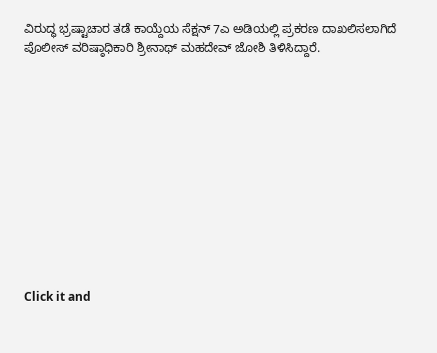ವಿರುದ್ಧ ಭ್ರಷ್ಟಾಚಾರ ತಡೆ ಕಾಯ್ದೆಯ ಸೆಕ್ಷನ್ 7ಎ ಅಡಿಯಲ್ಲಿ ಪ್ರಕರಣ ದಾಖಲಿಸಲಾಗಿದೆ ಪೊಲೀಸ್ ವರಿಷ್ಠಾಧಿಕಾರಿ ಶ್ರೀನಾಥ್ ಮಹದೇವ್ ಜೋಶಿ ತಿಳಿಸಿದ್ದಾರೆ.












Click it and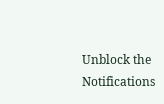Unblock the Notifications